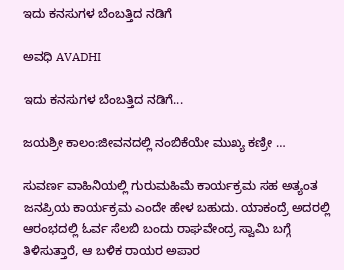ಇದು ಕನಸುಗಳ ಬೆಂಬತ್ತಿದ ನಡಿಗೆ‍

ಅವಧಿ AVADHI

ಇದು ಕನಸುಗಳ ಬೆಂಬತ್ತಿದ ನಡಿಗೆ...

ಜಯಶ್ರೀ ಕಾಲಂ:ಜೀವನದಲ್ಲಿ ನಂಬಿಕೆಯೇ ಮುಖ್ಯ ಕಣ್ರೀ …

ಸುವರ್ಣ ವಾಹಿನಿಯಲ್ಲಿ ಗುರುಮಹಿಮೆ ಕಾರ್ಯಕ್ರಮ ಸಹ ಅತ್ಯಂತ ಜನಪ್ರಿಯ ಕಾರ್ಯಕ್ರಮ ಎಂದೇ ಹೇಳ ಬಹುದು. ಯಾಕಂದ್ರೆ ಅದರಲ್ಲಿ ಆರಂಭದಲ್ಲಿ ಓರ್ವ ಸೆಲಬಿ ಬಂದು ರಾಘವೇಂದ್ರ ಸ್ವಾಮಿ ಬಗ್ಗೆ ತಿಳಿಸುತ್ತಾರೆ, ಆ ಬಳಿಕ ರಾಯರ ಅಪಾರ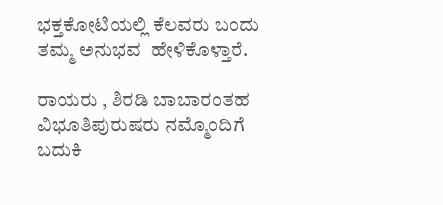ಭಕ್ತಕೋಟಿಯಲ್ಲಿ ಕೆಲವರು ಬಂದು ತಮ್ಮ ಅನುಭವ  ಹೇಳಿಕೊಳ್ತಾರೆ.

ರಾಯರು , ಶಿರಡಿ ಬಾಬಾರಂತಹ  ವಿಭೂತಿಪುರುಷರು ನಮ್ಮೊಂದಿಗೆ ಬದುಕಿ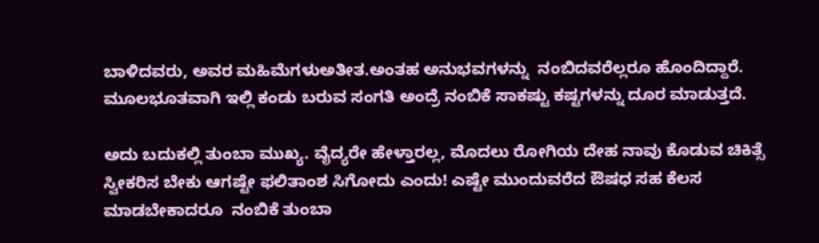ಬಾಳಿದವರು, ಅವರ ಮಹಿಮೆಗಳುಅತೀತ.ಅಂತಹ ಅನುಭವಗಳನ್ನು  ನಂಬಿದವರೆಲ್ಲರೂ ಹೊಂದಿದ್ದಾರೆ. ಮೂಲಭೂತವಾಗಿ ಇಲ್ಲಿ ಕಂಡು ಬರುವ ಸಂಗತಿ ಅಂದ್ರೆ ನಂಬಿಕೆ ಸಾಕಷ್ಟು ಕಷ್ಟಗಳನ್ನು ದೂರ ಮಾಡುತ್ತದೆ.

ಅದು ಬದುಕಲ್ಲಿ ತುಂಬಾ ಮುಖ್ಯ. ವೈದ್ಯರೇ ಹೇಳ್ತಾರಲ್ಲ, ಮೊದಲು ರೋಗಿಯ ದೇಹ ನಾವು ಕೊಡುವ ಚಿಕಿತ್ಸೆ  ಸ್ವೀಕರಿಸ ಬೇಕು ಆಗಷ್ಟೇ ಫಲಿತಾಂಶ ಸಿಗೋದು ಎಂದು! ಎಷ್ಟೇ ಮುಂದುವರೆದ ಔಷಧ ಸಹ ಕೆಲಸ ಮಾಡಬೇಕಾದರೂ  ನಂಬಿಕೆ ತುಂಬಾ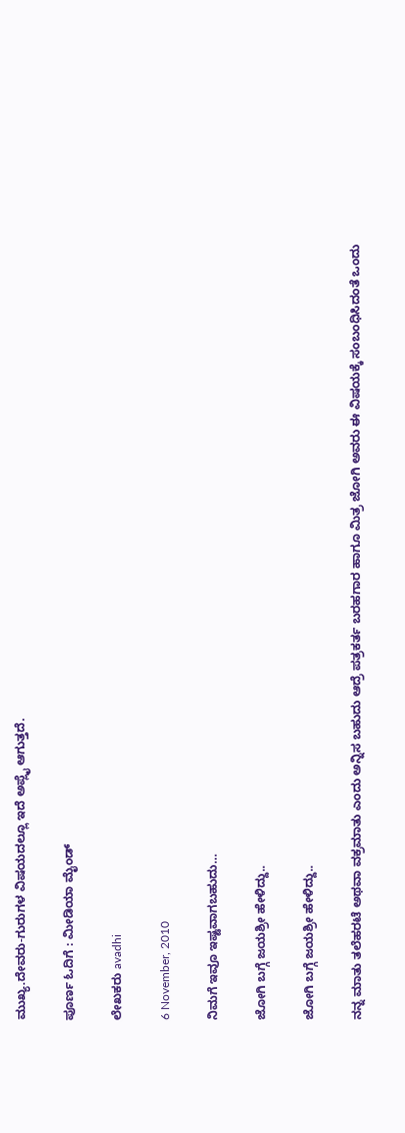ಮುಖ್ಯ.ದೇವರು-ಗುರುಗಳ ವಿಷಯದಲ್ಲೂ ಇದೆ ಅಪ್ಲೈ ಆಗುತ್ತದೆ.

ಪೂರ್ಣ ಓದಿಗೆ : ಮೀಡಿಯಾ ಮೈಂಡ್

ಲೇಖಕರು avadhi

6 November, 2010

ನಿಮಗೆ ಇವೂ ಇಷ್ಟವಾಗಬಹುದು…

ಜೋಗಿ ಬಗ್ಗೆ ಜಯಶ್ರೀ ಹೇಳಿದ್ದು..

ಜೋಗಿ ಬಗ್ಗೆ ಜಯಶ್ರೀ ಹೇಳಿದ್ದು..

ನನ್ನ ಮಾತು ತಲೆಹರಟೆ ಅಥವಾ ವಕ್ರಮಾತು ಎಂದು ಅನ್ನಿಸ ಬಹುದು ಆದ್ರೆ ಪತ್ರಕರ್ತ ಬರಹಗಾರ ಹಾಗೂ ಮಿತ್ರ ಜೋಗಿ ಅವರು ಈ ವಿಷಯಕ್ಕೆ ಸಂಬಂಧಿಸಿದಂತೆ ಒಂದು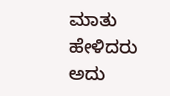ಮಾತು ಹೇಳಿದರು ಅದು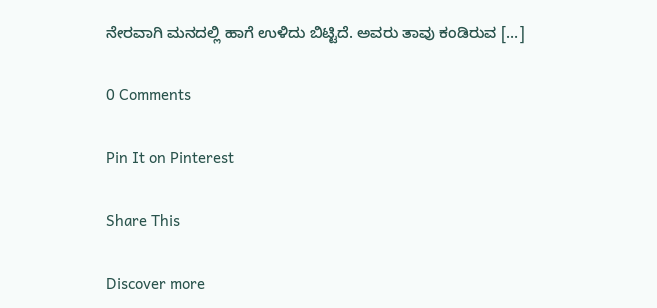ನೇರವಾಗಿ ಮನದಲ್ಲಿ ಹಾಗೆ ಉಳಿದು ಬಿಟ್ಟಿದೆ. ಅವರು ತಾವು ಕಂಡಿರುವ […]

0 Comments

Pin It on Pinterest

Share This

Discover more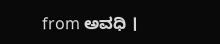from ಅವಧಿ ।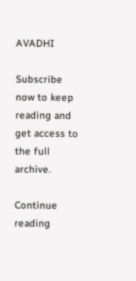AVADHI

Subscribe now to keep reading and get access to the full archive.

Continue reading